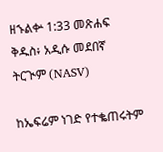ዘኁልቍ 1:33 መጽሐፍ ቅዱስ፥ አዲሱ መደበኛ ትርጒም (NASV)

ከኤፍሬም ነገድ የተቈጠሩትም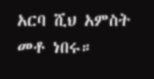አርባ ሺህ አምስት መቶ ነበሩ።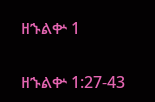ዘኁልቍ 1

ዘኁልቍ 1:27-43